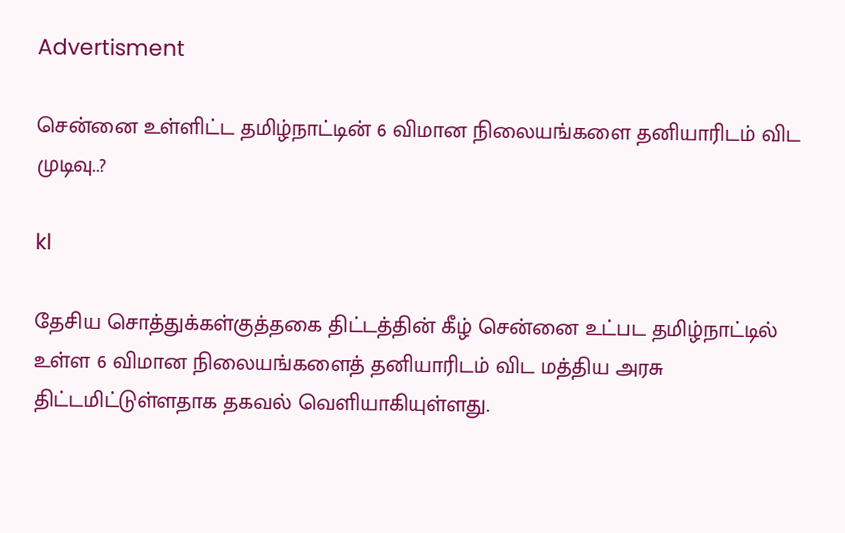Advertisment

சென்னை உள்ளிட்ட தமிழ்நாட்டின் 6 விமான நிலையங்களை தனியாரிடம் விட முடிவு..?

kl

தேசிய சொத்துக்கள்குத்தகை திட்டத்தின் கீழ் சென்னை உட்பட தமிழ்நாட்டில் உள்ள 6 விமான நிலையங்களைத் தனியாரிடம் விட மத்திய அரசு திட்டமிட்டுள்ளதாக தகவல் வெளியாகியுள்ளது.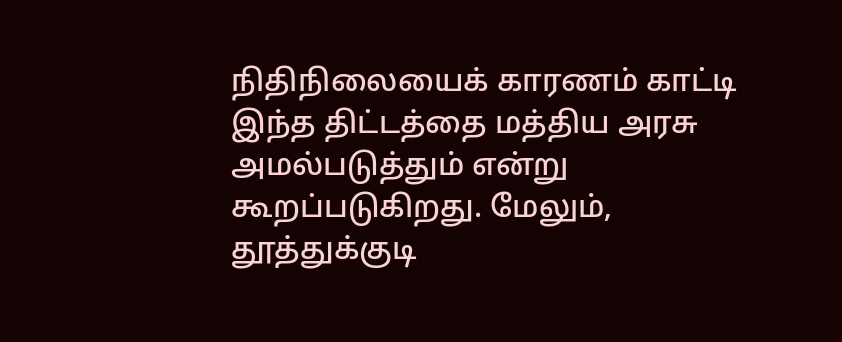நிதிநிலையைக் காரணம் காட்டி இந்த திட்டத்தை மத்திய அரசு அமல்படுத்தும் என்று கூறப்படுகிறது. மேலும், தூத்துக்குடி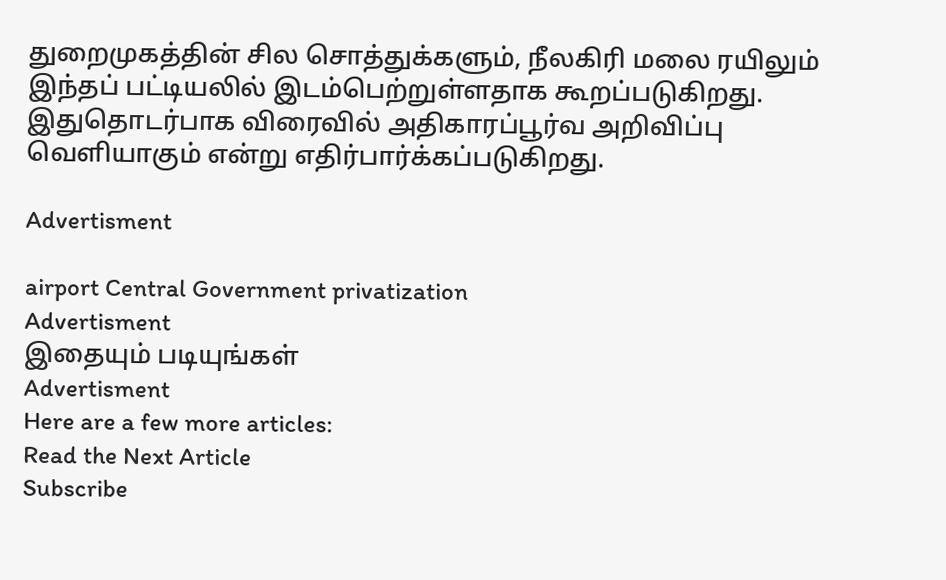துறைமுகத்தின் சில சொத்துக்களும், நீலகிரி மலை ரயிலும் இந்தப் பட்டியலில் இடம்பெற்றுள்ளதாக கூறப்படுகிறது. இதுதொடர்பாக விரைவில் அதிகாரப்பூர்வ அறிவிப்பு வெளியாகும் என்று எதிர்பார்க்கப்படுகிறது.

Advertisment

airport Central Government privatization
Advertisment
இதையும் படியுங்கள்
Advertisment
Here are a few more articles:
Read the Next Article
Subscribe